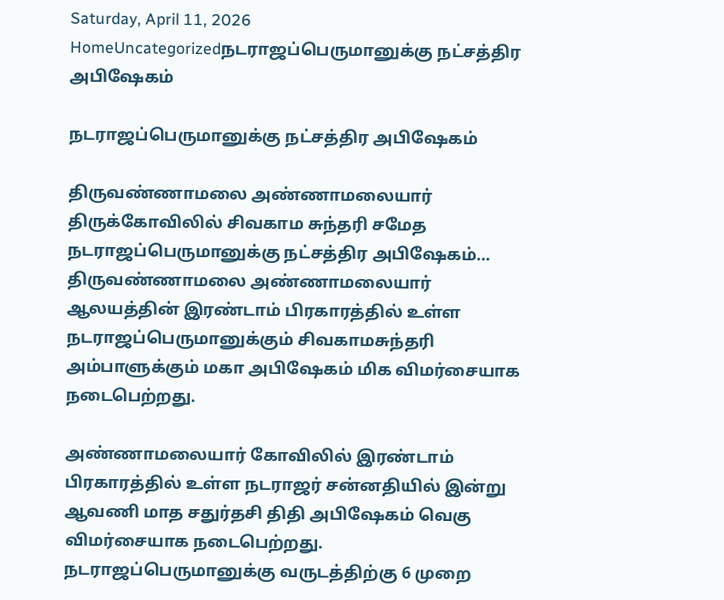Saturday, April 11, 2026
HomeUncategorizedநடராஜப்பெருமானுக்கு நட்சத்திர அபிஷேகம்

நடராஜப்பெருமானுக்கு நட்சத்திர அபிஷேகம்

திருவண்ணாமலை அண்ணாமலையார் திருக்கோவிலில் சிவகாம சுந்தரி சமேத நடராஜப்பெருமானுக்கு நட்சத்திர அபிஷேகம்… திருவண்ணாமலை அண்ணாமலையார் ஆலயத்தின் இரண்டாம் பிரகாரத்தில் உள்ள நடராஜப்பெருமானுக்கும் சிவகாமசுந்தரி அம்பாளுக்கும் மகா அபிஷேகம் மிக விமர்சையாக நடைபெற்றது.

அண்ணாமலையார் கோவிலில் இரண்டாம் பிரகாரத்தில் உள்ள நடராஜர் சன்னதியில் இன்று ஆவணி மாத சதுர்தசி திதி அபிஷேகம் வெகு விமர்சையாக நடைபெற்றது. நடராஜப்பெருமானுக்கு வருடத்திற்கு 6 முறை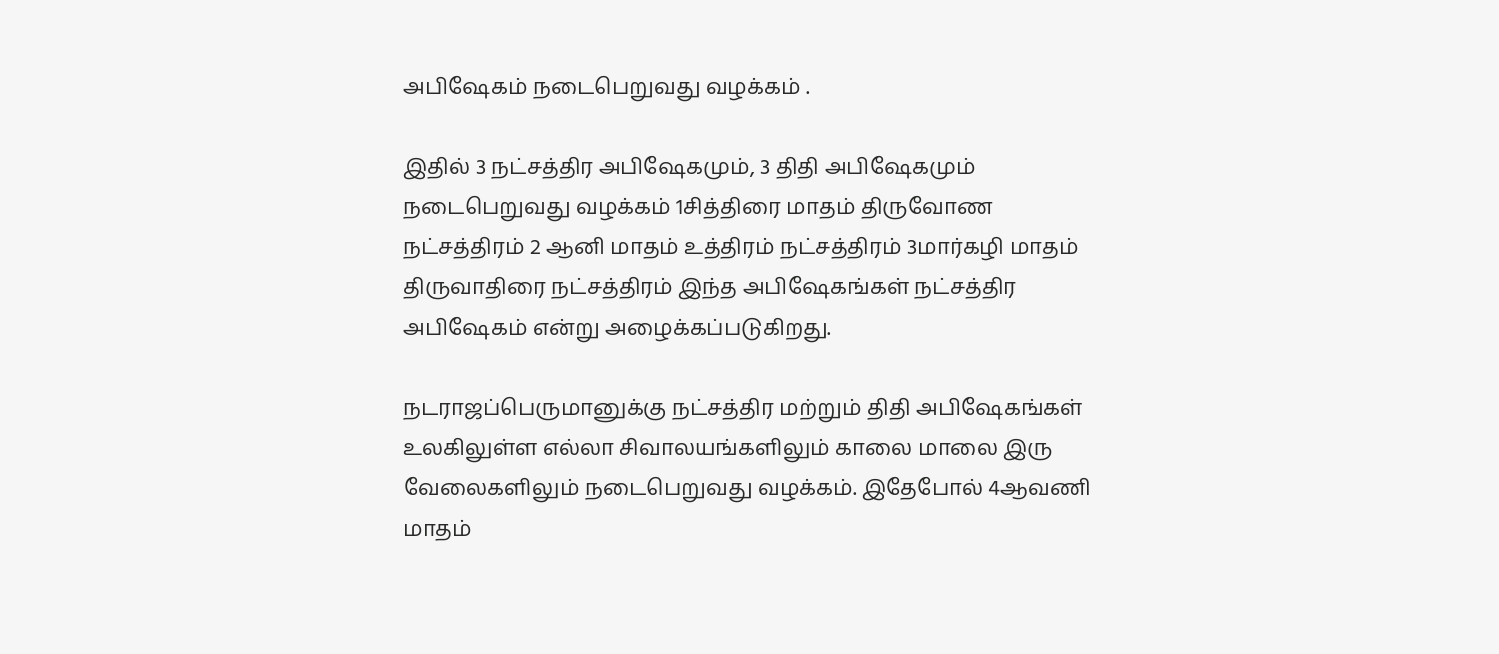அபிஷேகம் நடைபெறுவது வழக்கம் .

இதில் 3 நட்சத்திர அபிஷேகமும், 3 திதி அபிஷேகமும் நடைபெறுவது வழக்கம் 1சித்திரை மாதம் திருவோண நட்சத்திரம் 2 ஆனி மாதம் உத்திரம் நட்சத்திரம் 3மார்கழி மாதம் திருவாதிரை நட்சத்திரம் இந்த அபிஷேகங்கள் நட்சத்திர அபிஷேகம் என்று அழைக்கப்படுகிறது.

நடராஜப்பெருமானுக்கு நட்சத்திர மற்றும் திதி அபிஷேகங்கள் உலகிலுள்ள எல்லா சிவாலயங்களிலும் காலை மாலை இரு வேலைகளிலும் நடைபெறுவது வழக்கம். இதேபோல் 4ஆவணி மாதம்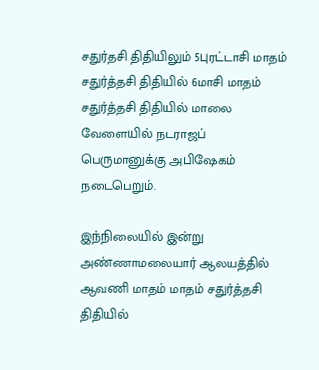சதுர்தசி திதியிலும் 5புரட்டாசி மாதம் சதுர்த்தசி திதியில் 6மாசி மாதம் சதுர்த்தசி திதியில் மாலை வேளையில் நடராஜப் பெருமானுக்கு அபிஷேகம் நடைபெறும்.

இந்நிலையில் இன்று அண்ணாமலையார் ஆலயத்தில் ஆவணி மாதம் மாதம் சதுர்த்தசி திதியில்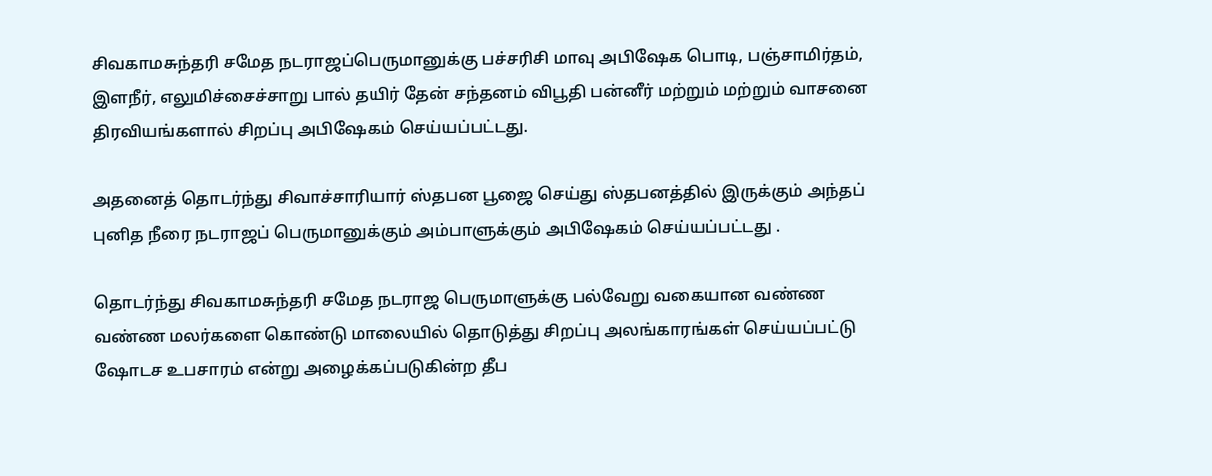சிவகாமசுந்தரி சமேத நடராஜப்பெருமானுக்கு பச்சரிசி மாவு அபிஷேக பொடி, பஞ்சாமிர்தம், இளநீர், எலுமிச்சைச்சாறு பால் தயிர் தேன் சந்தனம் விபூதி பன்னீர் மற்றும் மற்றும் வாசனை திரவியங்களால் சிறப்பு அபிஷேகம் செய்யப்பட்டது.

அதனைத் தொடர்ந்து சிவாச்சாரியார் ஸ்தபன பூஜை செய்து ஸ்தபனத்தில் இருக்கும் அந்தப் புனித நீரை நடராஜப் பெருமானுக்கும் அம்பாளுக்கும் அபிஷேகம் செய்யப்பட்டது .

தொடர்ந்து சிவகாமசுந்தரி சமேத நடராஜ பெருமாளுக்கு பல்வேறு வகையான வண்ண வண்ண மலர்களை கொண்டு மாலையில் தொடுத்து சிறப்பு அலங்காரங்கள் செய்யப்பட்டு ஷோடச உபசாரம் என்று அழைக்கப்படுகின்ற தீப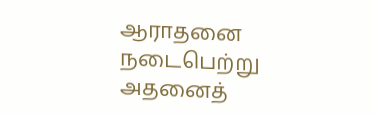ஆராதனை நடைபெற்று அதனைத்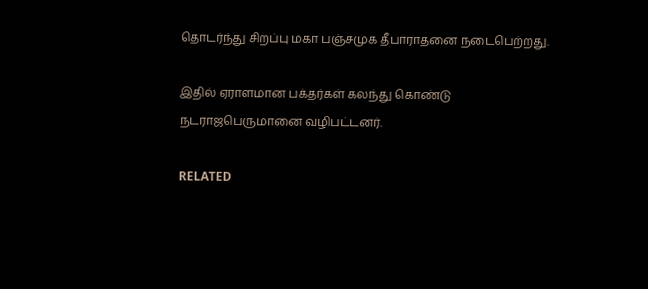தொடர்ந்து சிறப்பு மகா பஞ்சமுக தீபாராதனை நடைபெற்றது.

இதில் ஏராளமான பக்தர்கள் கலந்து கொண்டு நடராஜபெருமானை வழிபட்டனர்.

RELATED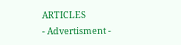ARTICLES
- Advertisment -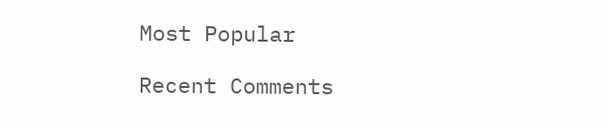Most Popular

Recent Comments